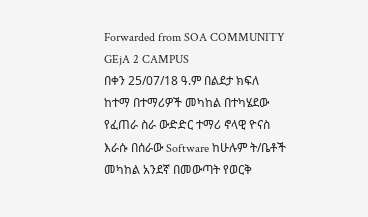Forwarded from SOA COMMUNITY GEjA 2 CAMPUS
በቀን 25/07/18 ዓ.ም በልደታ ክፍለ ከተማ በተማሪዎች መካከል በተካሄደው የፈጠራ ስራ ውድድር ተማሪ ኖላዊ ዮናስ እራሱ በሰራው Software ከሁሉም ት/ቤቶች መካከል አንደኛ በመውጣት የወርቅ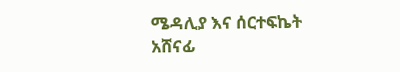ሜዳሊያ እና ሰርተፍኬት አሸናፊ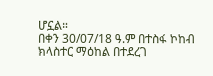ሆኗል።
በቀን 30/07/18 ዓ.ም በተስፋ ኮከብ ክላስተር ማዕከል በተደረገ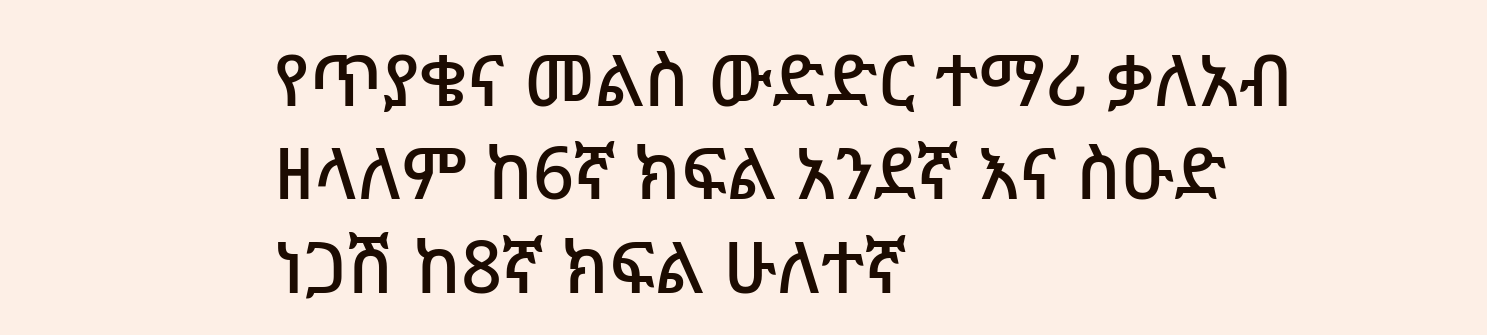የጥያቄና መልስ ውድድር ተማሪ ቃለአብ ዘላለም ከ6ኛ ክፍል አንደኛ እና ስዑድ ነጋሽ ከ8ኛ ክፍል ሁለተኛ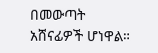በመውጣት አሸናፊዎች ሆነዋል።